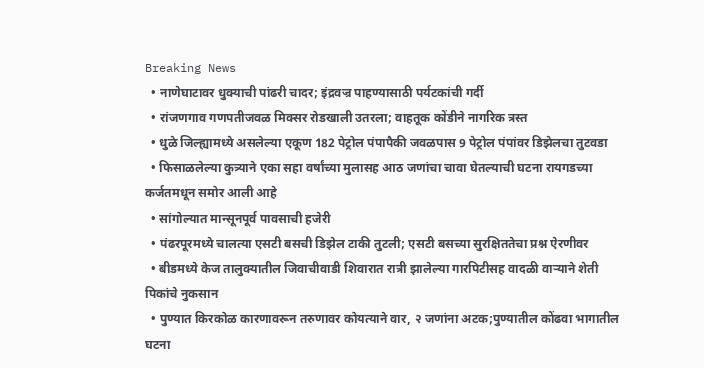Breaking News
  • नाणेघाटावर धुक्याची पांढरी चादर; इंद्रवज्र पाहण्यासाठी पर्यटकांची गर्दी
  • रांजणगाव गणपतीजवळ मिक्सर रोडखाली उतरला; वाहतूक कोंडीने नागरिक त्रस्त
  • धुळे जिल्ह्यामध्ये असलेल्या एकूण 182 पेट्रोल पंपापैकी जवळपास 9 पेट्रोल पंपांवर डिझेलचा तुटवडा
  • फिसाळलेल्या कुत्र्याने एका सहा वर्षांच्या मुलासह आठ जणांचा चावा घेतल्याची घटना रायगडच्या कर्जतमधून समोर आली आहे
  • सांगोल्यात मान्सूनपूर्व पावसाची हजेरी
  • पंढरपूरमध्ये चालत्या एसटी बसची डिझेल टाकी तुटली; एसटी बसच्या सुरक्षिततेचा प्रश्न ऐरणीवर
  • बीडमध्ये केज तालुक्यातील जिवाचीवाडी शिवारात रात्री झालेल्या गारपिटीसह वादळी वाऱ्याने शेती पिकांचे नुकसान
  • पुण्यात किरकोळ कारणावरून तरुणावर कोयत्याने वार, २ जणांना अटक;पुण्यातील कोंढवा भागातील घटना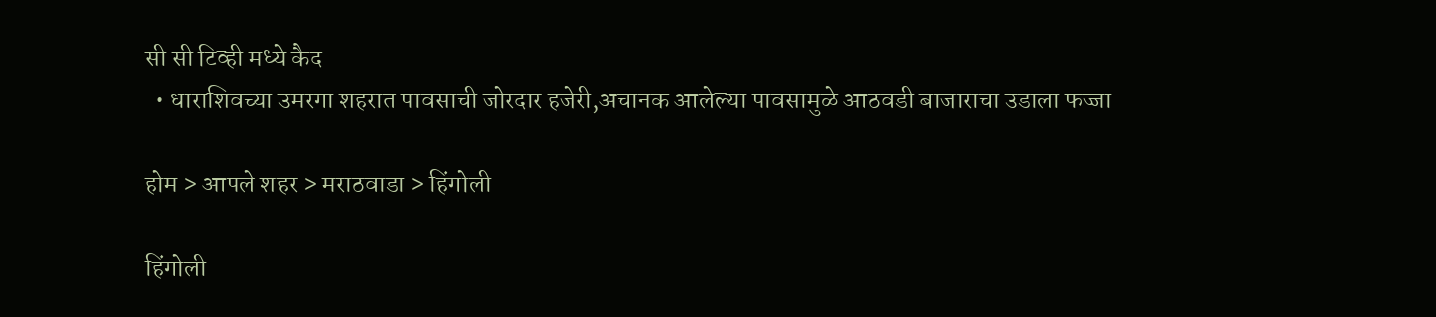सी सी टिव्ही मध्ये कैद
  • धाराशिवच्या उमरगा शहरात पावसाची जोरदार हजेरी,अचानक आलेल्या पावसामुळे आठवडी बाजाराचा उडाला फज्जा

होम > आपले शहर > मराठवाडा > हिंगोली

हिंगोली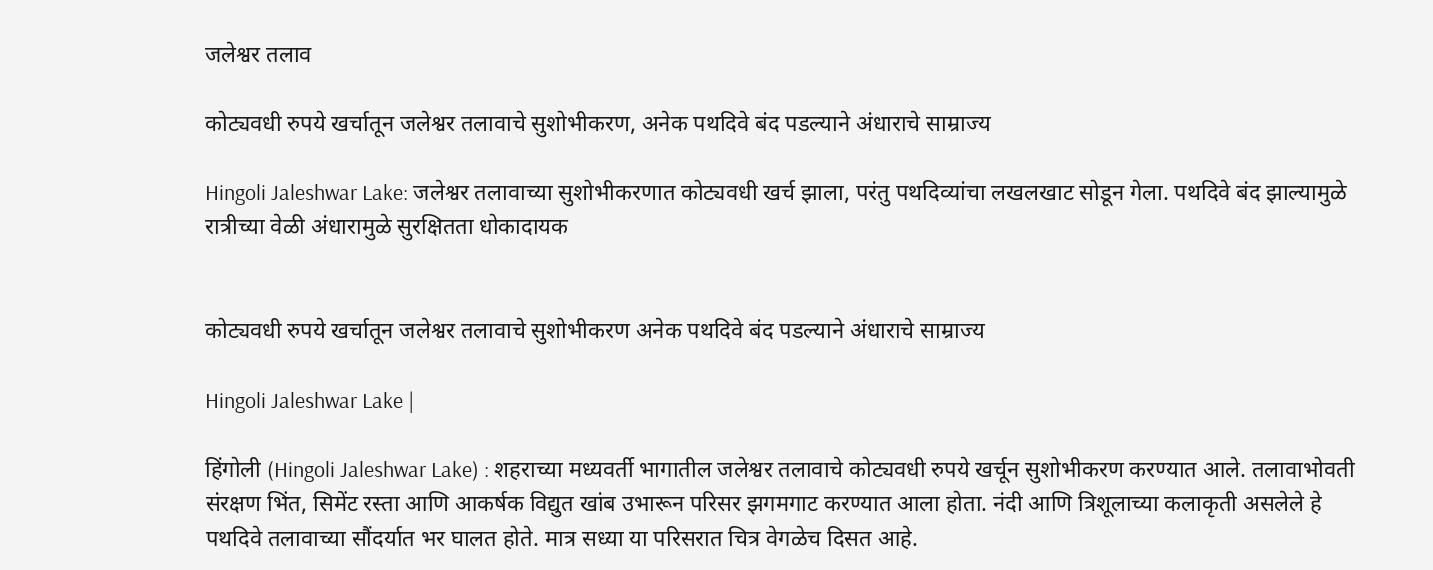जलेश्वर तलाव

कोट्यवधी रुपये खर्चातून जलेश्वर तलावाचे सुशोभीकरण, अनेक पथदिवे बंद पडल्याने अंधाराचे साम्राज्य

Hingoli Jaleshwar Lake: जलेश्वर तलावाच्या सुशोभीकरणात कोट्यवधी खर्च झाला, परंतु पथदिव्यांचा लखलखाट सोडून गेला. पथदिवे बंद झाल्यामुळे रात्रीच्या वेळी अंधारामुळे सुरक्षितता धोकादायक


कोट्यवधी रुपये खर्चातून जलेश्वर तलावाचे सुशोभीकरण अनेक पथदिवे बंद पडल्याने अंधाराचे साम्राज्य

Hingoli Jaleshwar Lake |

हिंगोली (Hingoli Jaleshwar Lake) : शहराच्या मध्यवर्ती भागातील जलेश्वर तलावाचे कोट्यवधी रुपये खर्चून सुशोभीकरण करण्यात आले. तलावाभोवती संरक्षण भिंत, सिमेंट रस्ता आणि आकर्षक विद्युत खांब उभारून परिसर झगमगाट करण्यात आला होता. नंदी आणि त्रिशूलाच्या कलाकृती असलेले हे पथदिवे तलावाच्या सौंदर्यात भर घालत होते. मात्र सध्या या परिसरात चित्र वेगळेच दिसत आहे.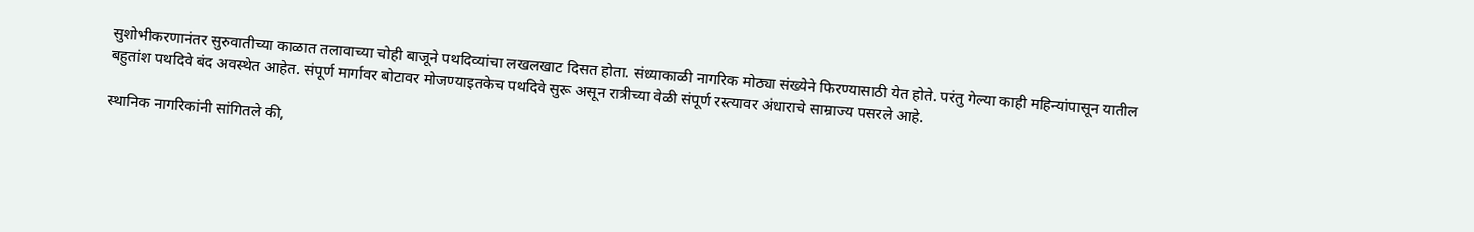सुशोभीकरणानंतर सुरुवातीच्या काळात तलावाच्या चोही बाजूने पथदिव्यांचा लखलखाट दिसत होता. संध्याकाळी नागरिक मोठ्या संख्येने फिरण्यासाठी येत होते. परंतु गेल्या काही महिन्यांपासून यातील बहुतांश पथदिवे बंद अवस्थेत आहेत. संपूर्ण मार्गावर बोटावर मोजण्याइतकेच पथदिवे सुरू असून रात्रीच्या वेळी संपूर्ण रस्त्यावर अंधाराचे साम्राज्य पसरले आहे.

स्थानिक नागरिकांनी सांगितले की,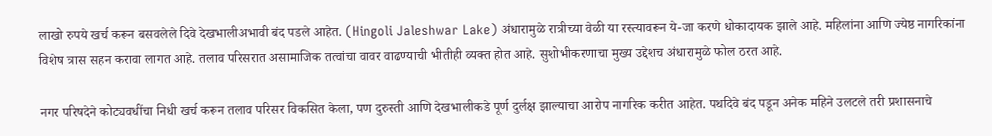लाखो रुपये खर्च करून बसवलेले दिवे देखभालीअभावी बंद पडले आहेत. (Hingoli Jaleshwar Lake) अंधारामुळे रात्रीच्या वेळी या रस्त्यावरून ये-जा करणे धोकादायक झाले आहे. महिलांना आणि ज्येष्ठ नागरिकांना विशेष त्रास सहन करावा लागत आहे. तलाव परिसरात असामाजिक तत्वांचा वावर वाढण्याची भीतीही व्यक्त होत आहे. सुशोभीकरणाचा मुख्य उद्देशच अंधारामुळे फोल ठरत आहे.

नगर परिषदेने कोट्यवधींचा निधी खर्च करून तलाव परिसर विकसित केला, पण दुरुस्ती आणि देखभालीकडे पूर्ण दुर्लक्ष झाल्याचा आरोप नागरिक करीत आहेत. पथदिवे बंद पडून अनेक महिने उलटले तरी प्रशासनाचे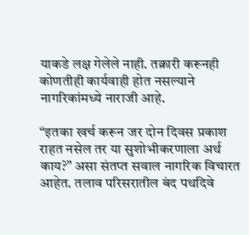याकडे लक्ष गेलेले नाही. तक्रारी करूनही कोणतीही कार्यवाही होत नसल्याने नागरिकांमध्ये नाराजी आहे.

“इतका खर्च करून जर दोन दिवस प्रकाश राहत नसेल तर या सुशोभीकरणाला अर्थ काय?” असा संतप्त सवाल नागरिक विचारत आहेत. तलाव परिसरातील बंद पथदिवे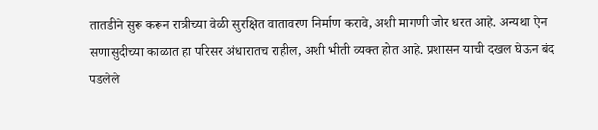तातडीने सुरू करून रात्रीच्या वेळी सुरक्षित वातावरण निर्माण करावे, अशी मागणी जोर धरत आहे. अन्यथा ऐन सणासुदीच्या काळात हा परिसर अंधारातच राहील, अशी भीती व्यक्त होत आहे. प्रशासन याची दखल घेऊन बंद पडलेले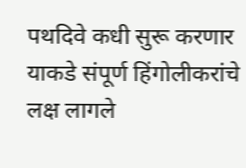पथदिवे कधी सुरू करणार याकडे संपूर्ण हिंगोलीकरांचे लक्ष लागले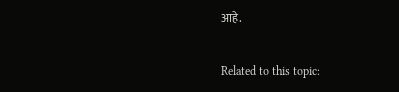आहे.

Related to this topic: